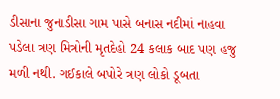ડીસાના જુનાડીસા ગામ પાસે બનાસ નદીમાં નાહવા પડેલા ત્રણ મિત્રોની મૃતદેહો 24 કલાક બાદ પણ હજુ મળી નથી. ગઈકાલે બપોરે ત્રણ લોકો ડૂબતા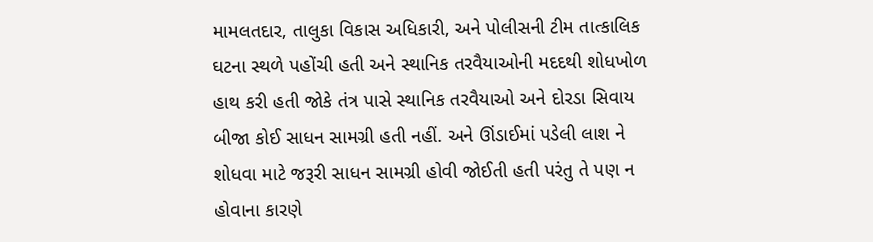મામલતદાર, તાલુકા વિકાસ અધિકારી, અને પોલીસની ટીમ તાત્કાલિક ઘટના સ્થળે પહોંચી હતી અને સ્થાનિક તરવૈયાઓની મદદથી શોધખોળ હાથ કરી હતી જોકે તંત્ર પાસે સ્થાનિક તરવૈયાઓ અને દોરડા સિવાય બીજા કોઈ સાધન સામગ્રી હતી નહીં. અને ઊંડાઈમાં પડેલી લાશ ને શોધવા માટે જરૂરી સાધન સામગ્રી હોવી જોઈતી હતી પરંતુ તે પણ ન હોવાના કારણે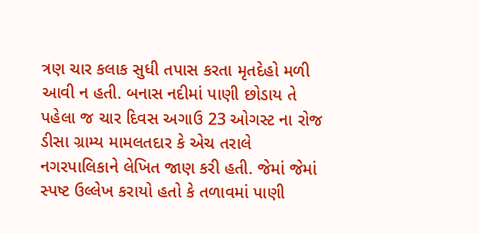ત્રણ ચાર કલાક સુધી તપાસ કરતા મૃતદેહો મળી આવી ન હતી. બનાસ નદીમાં પાણી છોડાય તે પહેલા જ ચાર દિવસ અગાઉ 23 ઓગસ્ટ ના રોજ ડીસા ગ્રામ્ય મામલતદાર કે એચ તરાલે નગરપાલિકાને લેખિત જાણ કરી હતી. જેમાં જેમાં સ્પષ્ટ ઉલ્લેખ કરાયો હતો કે તળાવમાં પાણી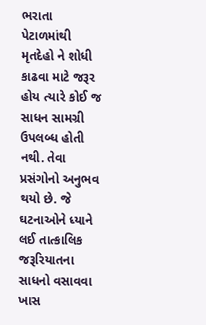ભરાતા પેટાળમાંથી મૃતદેહો ને શોધી કાઢવા માટે જરૂર હોય ત્યારે કોઈ જ સાધન સામગ્રી ઉપલબ્ધ હોતી નથી. તેવા પ્રસંગોનો અનુભવ થયો છે. જે ઘટનાઓને ધ્યાને લઈ તાત્કાલિક જરૂરિયાતના સાધનો વસાવવા ખાસ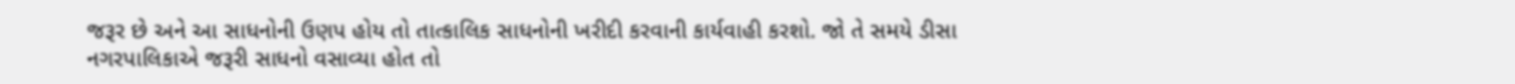જરૂર છે અને આ સાધનોની ઉણપ હોય તો તાત્કાલિક સાધનોની ખરીદી કરવાની કાર્યવાહી કરશો. જો તે સમયે ડીસા નગરપાલિકાએ જરૂરી સાધનો વસાવ્યા હોત તો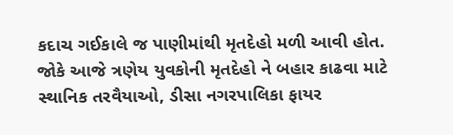કદાચ ગઈકાલે જ પાણીમાંથી મૃતદેહો મળી આવી હોત. જોકે આજે ત્રણેય યુવકોની મૃતદેહો ને બહાર કાઢવા માટે સ્થાનિક તરવૈયાઓ, ડીસા નગરપાલિકા ફાયર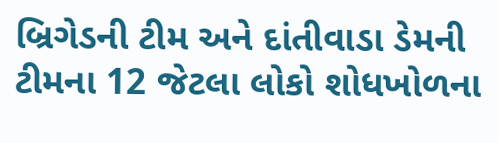બ્રિગેડની ટીમ અને દાંતીવાડા ડેમની ટીમના 12 જેટલા લોકો શોધખોળના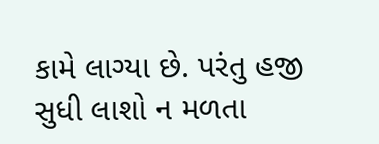કામે લાગ્યા છે. પરંતુ હજી સુધી લાશો ન મળતા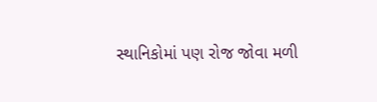સ્થાનિકોમાં પણ રોજ જોવા મળી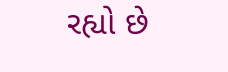રહ્યો છે